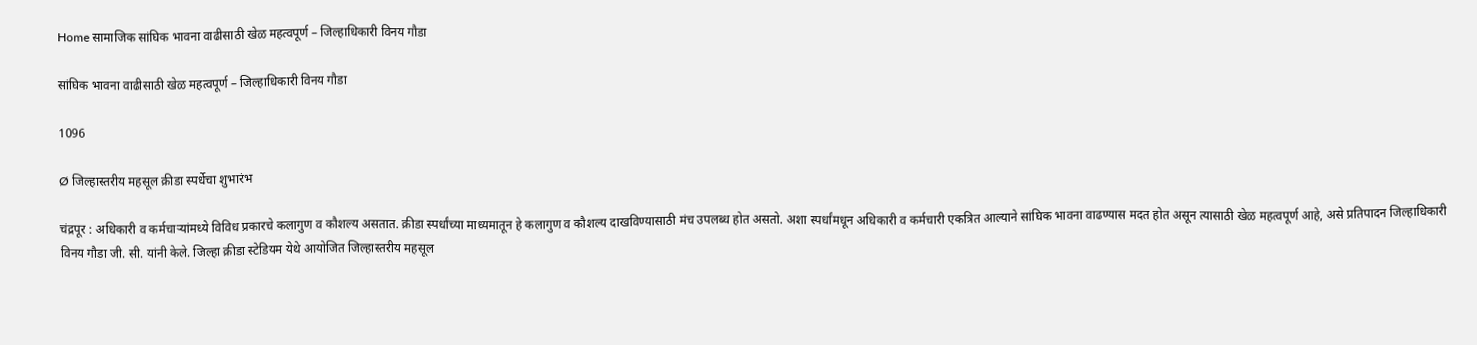Home सामाजिक सांघिक भावना वाढीसाठी खेळ महत्वपूर्ण – जिल्हाधिकारी विनय गौडा

सांघिक भावना वाढीसाठी खेळ महत्वपूर्ण – जिल्हाधिकारी विनय गौडा

1096

Ø जिल्हास्तरीय महसूल क्रीडा स्पर्धेचा शुभारंभ

चंद्रपूर : अधिकारी व कर्मचाऱ्यांमध्ये विविध प्रकारचे कलागुण व कौशल्य असतात. क्रीडा स्पर्धांच्या माध्यमातून हे कलागुण व कौशल्य दाखविण्यासाठी मंच उपलब्ध होत असतो. अशा स्पर्धांमधून अधिकारी व कर्मचारी एकत्रित आल्याने सांघिक भावना वाढण्यास मदत होत असून त्यासाठी खेळ महत्वपूर्ण आहे, असे प्रतिपादन जिल्हाधिकारी विनय गौडा जी. सी. यांनी केले. जिल्हा क्रीडा स्टेडियम येथे आयोजित जिल्हास्तरीय महसूल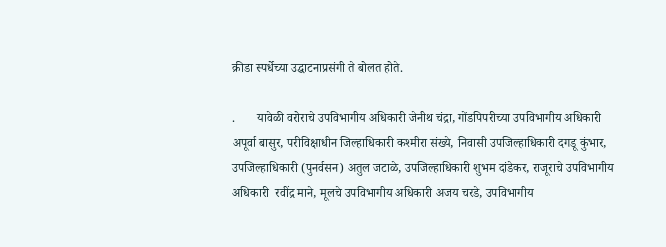क्रीडा स्पर्धेच्या उद्घाटनाप्रसंगी ते बोलत होते.

.       यावेळी वरोराचे उपविभागीय अधिकारी जेनीथ चंद्रा, गोंडपिपरीच्या उपविभागीय अधिकारी अपूर्वा बासुर, परीविक्षाधीन जिल्हाधिकारी कश्मीरा संख्ये, निवासी उपजिल्हाधिकारी दगडू कुंभार, उपजिल्हाधिकारी (पुनर्वसन) अतुल जटाळे, उपजिल्हाधिकारी शुभम दांडेकर, राजूराचे उपविभागीय अधिकारी  रवींद्र माने, मूलचे उपविभागीय अधिकारी अजय चरडे, उपविभागीय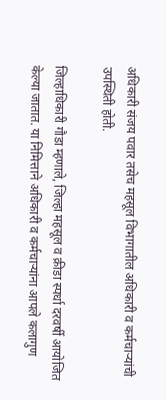अधिकारी संजय पवार तसेच महसूल विभागातील अधिकारी व कर्मचाऱ्यांची उपस्थिती होती.

जिल्हाधिकारी गौडा म्हणाले, जिल्हा महसूल व क्रीडा स्पर्धा दरवर्षी आयोजित केल्या जातात. या निमित्ताने अधिकारी व कर्मचाऱ्यांना आपले कलागुण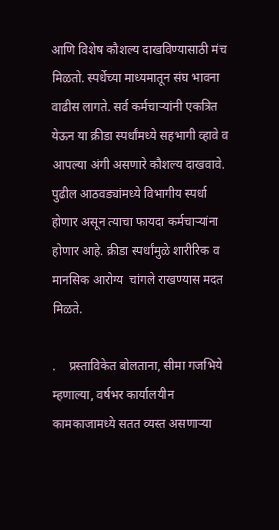आणि विशेष कौशल्य दाखविण्यासाठी मंच मिळतो. स्पर्धेच्या माध्यमातून संघ भावना वाढीस लागते. सर्व कर्मचाऱ्यांनी एकत्रित येऊन या क्रीडा स्पर्धांमध्ये सहभागी व्हावे व आपल्या अंगी असणारे कौशल्य दाखवावे. पुढील आठवड्यांमध्ये विभागीय स्पर्धा होणार असून त्याचा फायदा कर्मचाऱ्यांना होणार आहे. क्रीडा स्पर्धांमुळे शारीरिक व मानसिक आरोग्य  चांगले राखण्यास मदत मिळते.

.    प्रस्ताविकेत बोलताना, सीमा गजभिये म्हणाल्या, वर्षभर कार्यालयीन कामकाजामध्ये सतत व्यस्त असणाऱ्या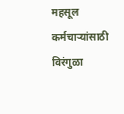महसूल कर्मचाऱ्यांसाठी विरंगुळा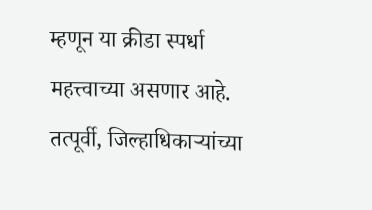म्हणून या क्रीडा स्पर्धा महत्त्वाच्या असणार आहे. तत्पूर्वी, जिल्हाधिकाऱ्यांच्या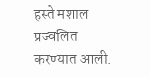हस्ते मशाल प्रज्वलित करण्यात आली.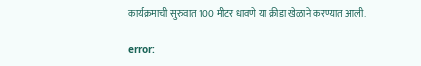कार्यक्रमाची सुरुवात 100 मीटर धावणे या क्रीडा खेळाने करण्यात आली.

error: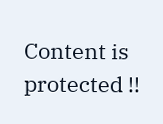Content is protected !!